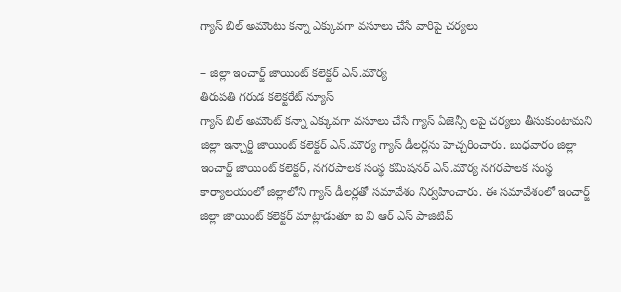గ్యాస్ బిల్ అమౌంటు కన్నా ఎక్కువగా వసూలు చేసే వారిపై చర్యలు

– జిల్లా ఇంచార్జ్ జాయింట్ కలెక్టర్ ఎన్.మౌర్య
తిరుపతి గరుడ కలెక్టరేట్ న్యూస్
గ్యాస్ బిల్ అమౌంట్ కన్నా ఎక్కువగా వసూలు చేసే గ్యాస్ ఏజెన్సీ లపై చర్యలు తీసుకుంటామని జిల్లా ఇన్చార్జి జాయింట్ కలెక్టర్ ఎన్.మౌర్య గ్యాస్ డీలర్లను హెచ్చరించారు. బుధవారం జిల్లా ఇంచార్జ్ జాయింట్ కలెక్టర్, నగరపాలక సంస్థ కమిషనర్ ఎన్.మౌర్య నగరపాలక సంస్థ కార్యాలయంలో జిల్లాలోని గ్యాస్ డీలర్లతో సమావేశం నిర్వహించారు. ఈ సమావేశంలో ఇంచార్జ్ జిల్లా జాయింట్ కలెక్టర్ మాట్లాడుతూ ఐ వి ఆర్ ఎస్ పాజిటివ్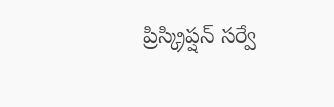ప్రిస్క్రిప్షన్ సర్వే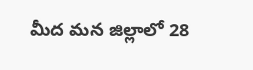మీద మన జిల్లాలో 28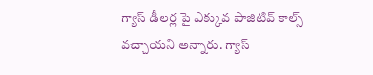గ్యాస్ డీలర్ల పై ఎక్కువ పాజిటివ్ కాల్స్ వచ్చాయని అన్నారు. గ్యాస్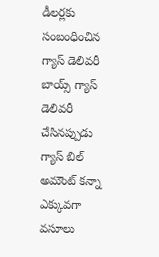డీలర్లకు సంబంధించిన గ్యాస్ డెలివరీ బాయ్స్ గ్యాస్ డెలివరీ చేసినప్పుడు గ్యాస్ బిల్ అమౌంట్ కన్నా ఎక్కువగా వసూలు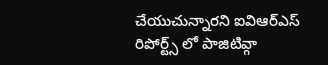చేయుచున్నారని ఐవిఆర్ఎస్ రిపోర్ట్స్ లో పాజిటివ్గా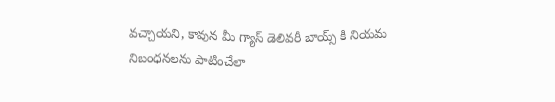వచ్చాయని, కావున మీ గ్యాస్ డెలివరీ బాయ్స్ కి నియమ నిబంధనలను పాటించేలా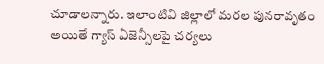చూడాలన్నారు. ఇలాంటివి జిల్లాలో మరల పునరావృతం అయితే గ్యాస్ ఏజెన్సీలపై చర్యలు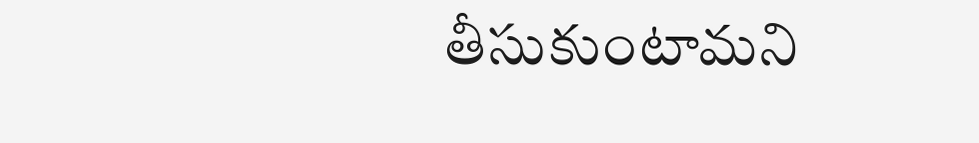తీసుకుంటామని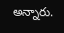అన్నారు.